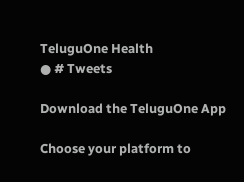TeluguOne Health
● # Tweets

Download the TeluguOne App

Choose your platform to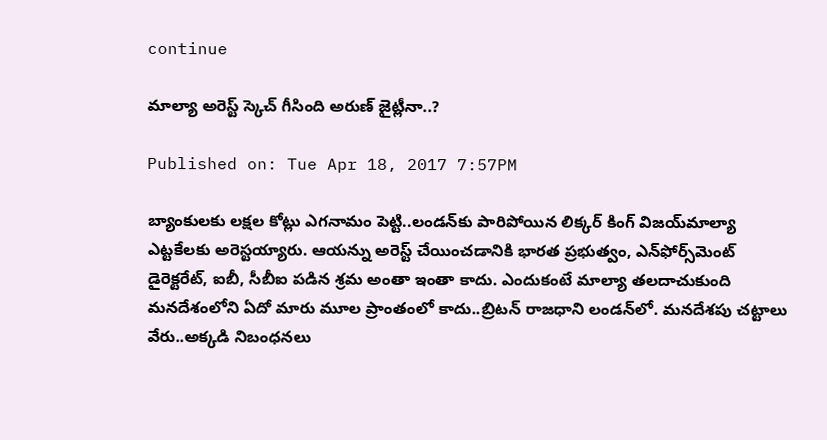continue

మాల్యా అరెస్ట్ స్కెచ్ గీసింది అరుణ్ జైట్లీనా..?

Published on: Tue Apr 18, 2017 7:57PM

బ్యాంకులకు లక్షల కోట్లు ఎగనామం పెట్టి..లండన్‌కు పారిపోయిన లిక్కర్ కింగ్ విజయ్‌మాల్యా ఎట్టకేలకు అరెస్టయ్యారు. ఆయన్ను అరెస్ట్ చేయించడానికి భారత ప్రభుత్వం, ఎన్‌ఫోర్స్‌మెంట్ డైరెక్టరేట్, ఐబీ, సీబీఐ పడిన శ్రమ అంతా ఇంతా కాదు. ఎందుకంటే మాల్యా తలదాచుకుంది మనదేశంలోని ఏదో మారు మూల ప్రాంతంలో కాదు..బ్రిటన్ రాజధాని లండన్‌లో. మనదేశపు చట్టాలు వేరు..అక్కడి నిబంధనలు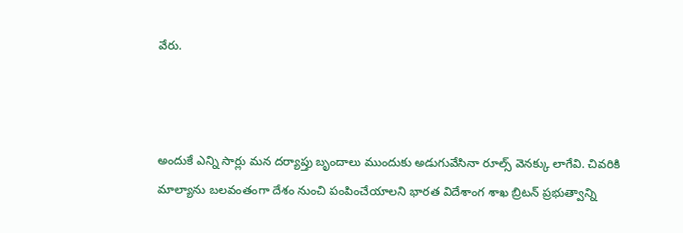వేరు.



అందుకే ఎన్ని సార్లు మన దర్యాప్తు బృందాలు ముందుకు అడుగువేసినా రూల్స్ వెనక్కు లాగేవి. చివరికి మాల్యాను బలవంతంగా దేశం నుంచి పంపించేయాలని భారత విదేశాంగ శాఖ బ్రిటన్ ప్రభుత్వాన్ని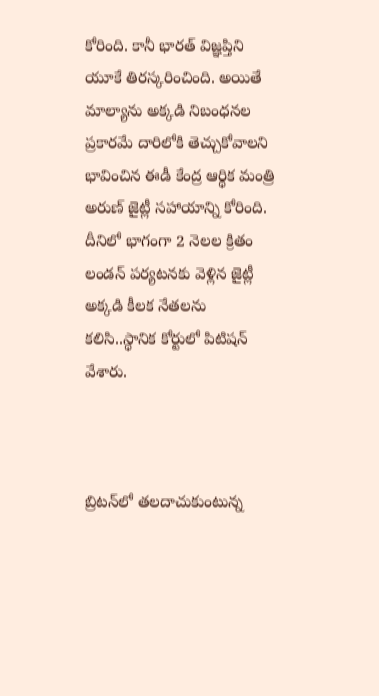కోరింది. కానీ భారత్ విజ్ఞప్తిని యూకే తిరస్కరించింది. అయితే మాల్యాను అక్కడి నిబంధనల ప్రకారమే దారిలోకి తెచ్చుకోవాలని భావించిన ఈడీ కేంద్ర ఆర్థిక మంత్రి అరుణ్ జైట్లీ సహాయాన్ని కోరింది. దీనిలో భాగంగా 2 నెలల క్రితం లండన్ పర్యటనకు వెళ్లిన జైట్లీ అక్కడి కీలక నేతలను కలిసి..స్థానిక కోర్టులో పిటిషన్ వేశారు.



బ్రిటన్‌లో తలదాచుకుంటున్న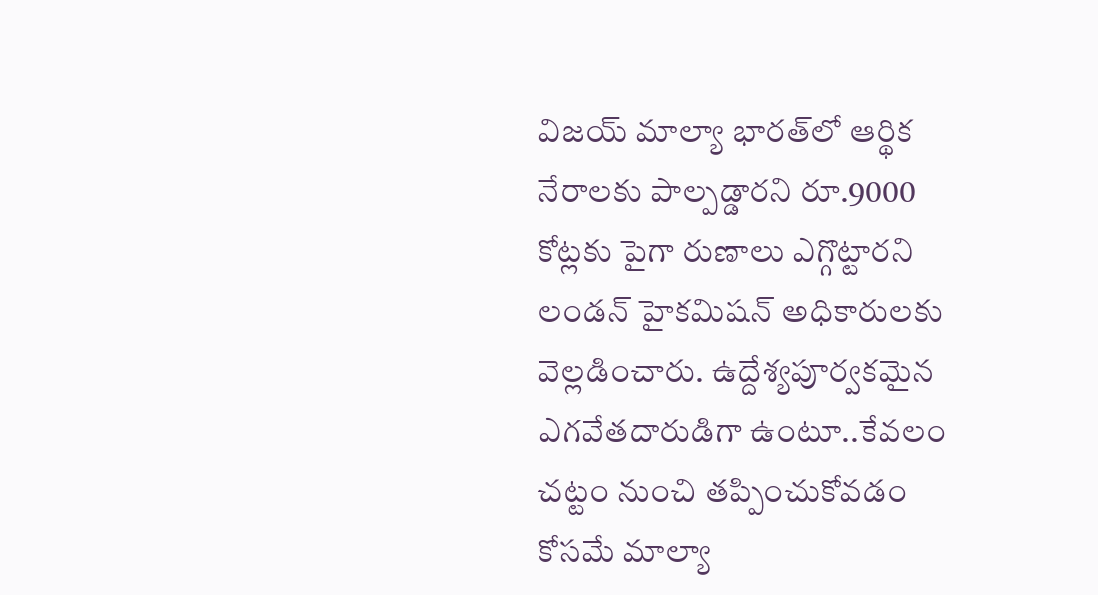విజయ్ మాల్యా భారత్‌లో ఆర్థిక నేరాలకు పాల్పడ్డారని రూ.9000 కోట్లకు పైగా రుణాలు ఎగ్గొట్టారని లండన్ హైకమిషన్ అధికారులకు వెల్లడించారు. ఉద్దేశ్యపూర్వకమైన ఎగవేతదారుడిగా ఉంటూ..కేవలం చట్టం నుంచి తప్పించుకోవడం కోసమే మాల్యా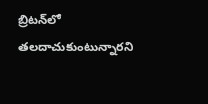బ్రిటన్‌లో తలదాచుకుంటున్నారని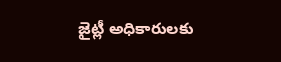జైట్లీ అధికారులకు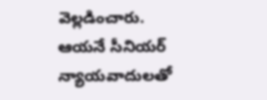వెల్లడించారు. ఆయనే సీనియర్ న్యాయవాదులతో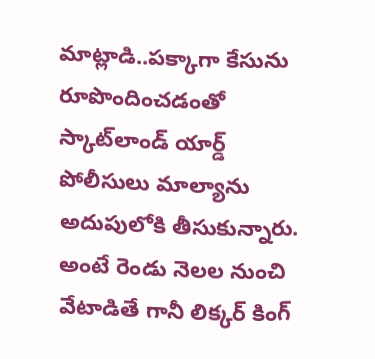మాట్లాడి..పక్కాగా కేసును రూపొందించడంతో స్కాట్‌లాండ్ యార్డ్ పోలీసులు మాల్యాను అదుపులోకి తీసుకున్నారు. అంటే రెండు నెలల నుంచి వేటాడితే గానీ లిక్కర్ కింగ్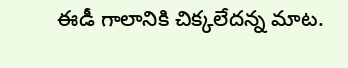ఈడీ గాలానికి చిక్కలేదన్న మాట.